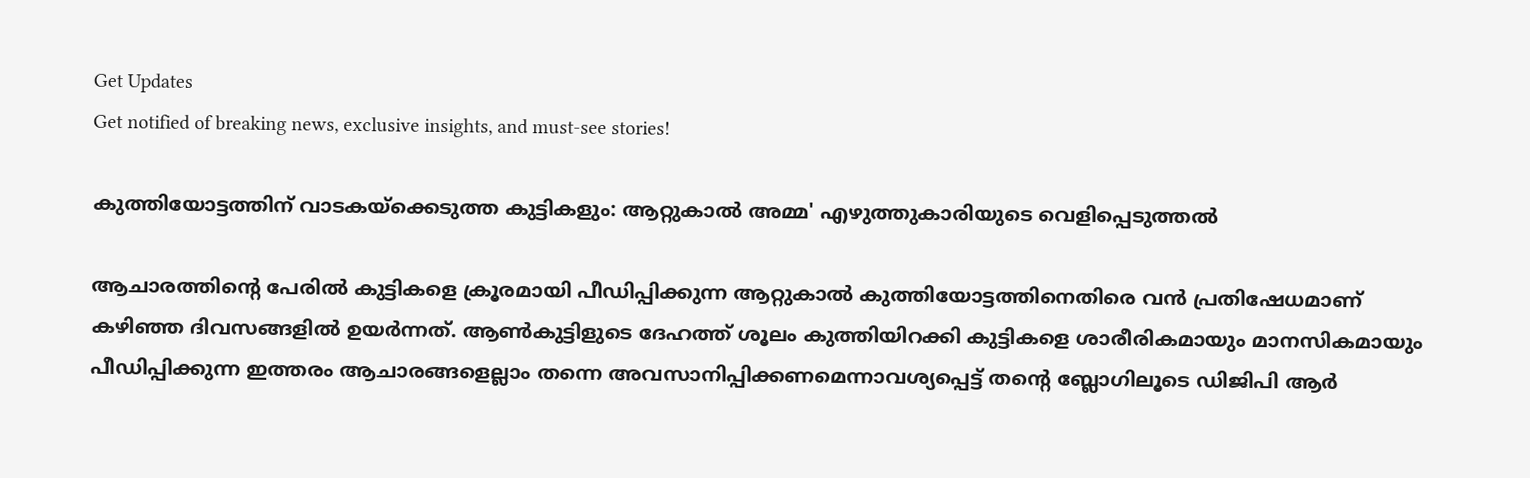Get Updates
Get notified of breaking news, exclusive insights, and must-see stories!

കുത്തിയോട്ടത്തിന് വാടകയ്ക്കെടുത്ത കുട്ടികളും: ആറ്റുകാല്‍ അമ്മ' എഴുത്തുകാരിയുടെ വെളിപ്പെടുത്തല്‍

ആചാരത്തിന്‍റെ പേരില്‍ കുട്ടികളെ ക്രൂരമായി പീഡിപ്പിക്കുന്ന ആറ്റുകാല്‍ കുത്തിയോട്ടത്തിനെതിരെ വന്‍ പ്രതിഷേധമാണ് കഴിഞ്ഞ ദിവസങ്ങളില്‍ ഉയര്‍ന്നത്. ആണ്‍കുട്ടിളുടെ ദേഹത്ത് ശൂലം കുത്തിയിറക്കി കുട്ടികളെ ശാരീരികമായും മാനസികമായും പീഡിപ്പിക്കുന്ന ഇത്തരം ആചാരങ്ങളെല്ലാം തന്നെ അവസാനിപ്പിക്കണമെന്നാവശ്യപ്പെട്ട് തന്‍റെ ബ്ലോഗിലൂടെ ഡിജിപി ആര്‍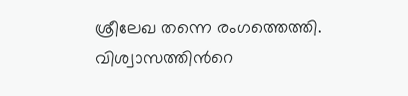ശ്രീലേഖ തന്നെ രംഗത്തെത്തി. വിശ്വാസത്തിന്‍റെ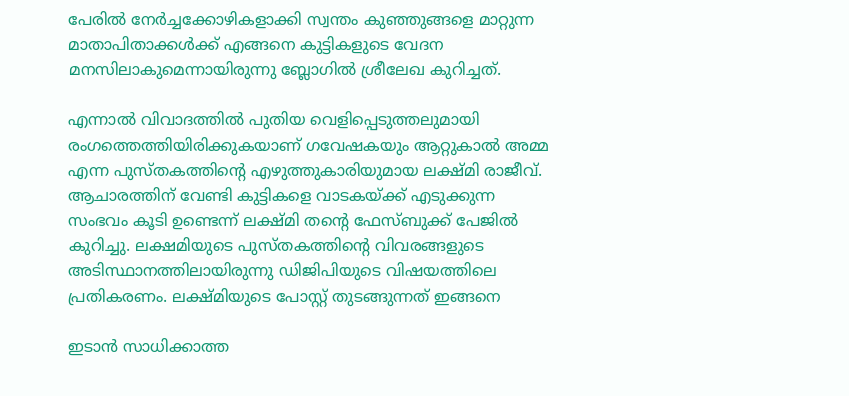പേരില്‍ നേര്‍ച്ചക്കോഴികളാക്കി സ്വന്തം കുഞ്ഞുങ്ങളെ മാറ്റുന്ന മാതാപിതാക്കള്‍ക്ക് എങ്ങനെ കുട്ടികളുടെ വേദന മനസിലാകുമെന്നായിരുന്നു ബ്ലോഗില്‍ ശ്രീലേഖ കുറിച്ചത്.

എന്നാല്‍ വിവാദത്തില്‍ പുതിയ വെളിപ്പെടുത്തലുമായി രംഗത്തെത്തിയിരിക്കുകയാണ് ഗവേഷകയും ആറ്റുകാല്‍ അമ്മ എന്ന പുസ്തകത്തിന്‍റെ എഴുത്തുകാരിയുമായ ലക്ഷ്മി രാജീവ്. ആചാരത്തിന് വേണ്ടി കുട്ടികളെ വാടകയ്ക്ക് എടുക്കുന്ന സംഭവം കൂടി ഉണ്ടെന്ന് ലക്ഷ്മി തന്‍റെ ഫേസ്ബുക്ക് പേജില്‍ കുറിച്ചു. ലക്ഷമിയുടെ പുസ്തകത്തിന്‍റെ വിവരങ്ങളുടെ അടിസ്ഥാനത്തിലായിരുന്നു ഡിജിപിയുടെ വിഷയത്തിലെ പ്രതികരണം. ലക്ഷ്മിയുടെ പോസ്റ്റ് തുടങ്ങുന്നത് ഇങ്ങനെ

ഇടാന്‍ സാധിക്കാത്ത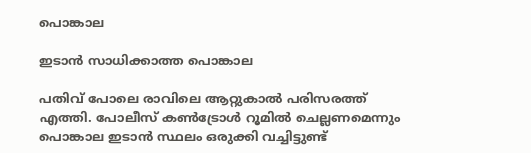പൊങ്കാല

ഇടാന്‍ സാധിക്കാത്ത പൊങ്കാല

പതിവ് പോലെ രാവിലെ ആറ്റുകാല്‍ പരിസരത്ത് എത്തി. പോലീസ് കണ്‍ട്രോള്‍ റൂമില്‍ ചെല്ലണമെന്നും പൊങ്കാല ഇടാന്‍ സ്ഥലം ഒരുക്കി വച്ചിട്ടുണ്ട്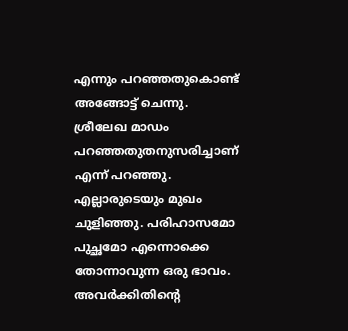എന്നും പറഞ്ഞതുകൊണ്ട് അങ്ങോട്ട് ചെന്നു. ശ്രീലേഖ മാഡം പറഞ്ഞതുതനുസരിച്ചാണ് എന്ന് പറഞ്ഞു. എല്ലാരുടെയും മുഖം ചുളിഞ്ഞു. പരിഹാസമോ പുച്ഛമോ എന്നൊക്കെ തോന്നാവുന്ന ഒരു ഭാവം. അവര്‍ക്കിതിന്‍റെ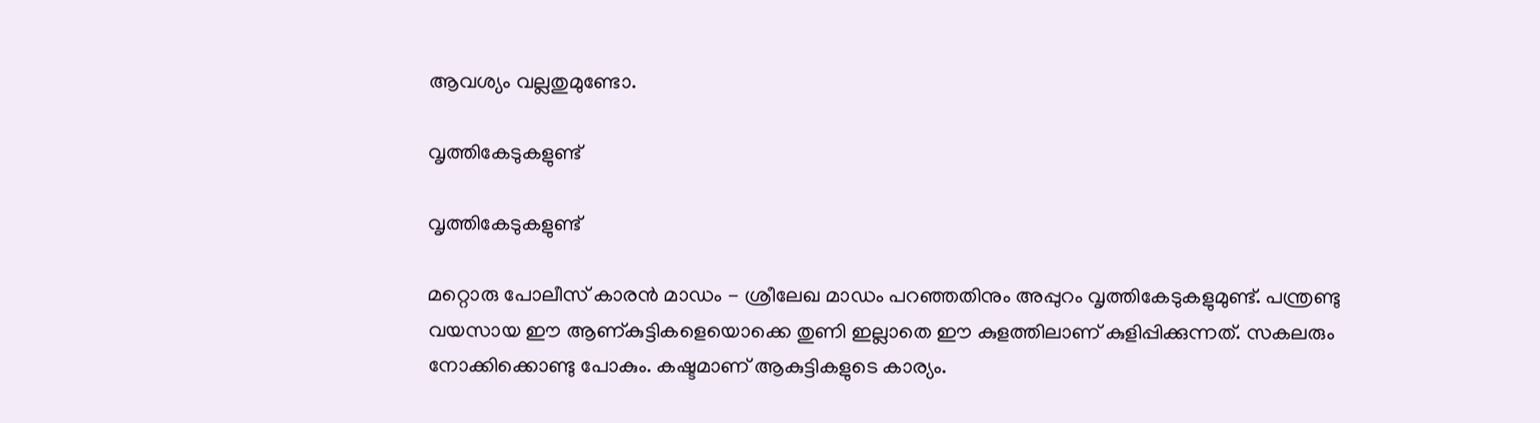ആവശ്യം വല്ലതുമുണ്ടോ.

വൃത്തികേടുകളുണ്ട്

വൃത്തികേടുകളുണ്ട്

മറ്റൊരു പോലീസ് കാരന്‍ മാഡം - ശ്രീലേഖ മാഡം പറഞ്ഞതിനും അപ്പുറം വൃത്തികേടുകളുമുണ്ട്. പന്ത്രണ്ടു വയസായ ഈ ആണ്കുട്ടികളെയൊക്കെ തുണി ഇല്ലാതെ ഈ കുളത്തിലാണ് കുളിപ്പിക്കുന്നത്. സകലരും നോക്കിക്കൊണ്ടു പോകും. കഷ്ടമാണ് ആകുട്ടികളുടെ കാര്യം.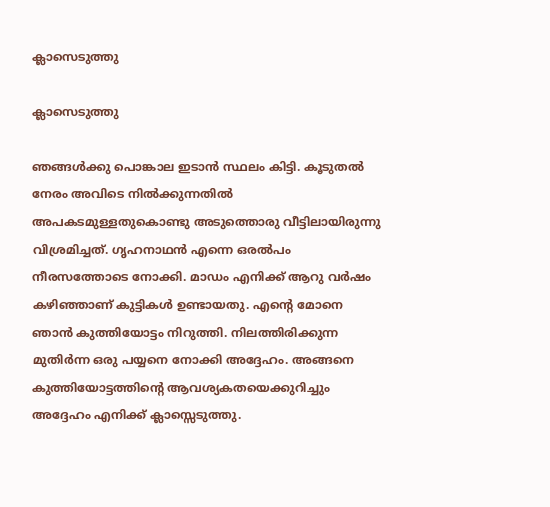ക്ലാസെടുത്തു

ക്ലാസെടുത്തു

ഞങ്ങള്‍ക്കു പൊങ്കാല ഇടാന്‍ സ്ഥലം കിട്ടി. കൂടുതല്‍ നേരം അവിടെ നില്‍ക്കുന്നതില്‍ അപകടമുള്ളതുകൊണ്ടു അടുത്തൊരു വീട്ടിലായിരുന്നു വിശ്രമിച്ചത്. ഗൃഹനാഥന്‍ എന്നെ ഒരല്‍പം നീരസത്തോടെ നോക്കി. മാഡം എനിക്ക് ആറു വര്‍ഷം കഴിഞ്ഞാണ് കുട്ടികള്‍ ഉണ്ടായതു. എന്റെ മോനെ ഞാന്‍ കുത്തിയോട്ടം നിറുത്തി. നിലത്തിരിക്കുന്ന മുതിര്‍ന്ന ഒരു പയ്യനെ നോക്കി അദ്ദേഹം. അങ്ങനെ കുത്തിയോട്ടത്തിന്റെ ആവശ്യകതയെക്കുറിച്ചും അദ്ദേഹം എനിക്ക് ക്ലാസ്സെടുത്തു.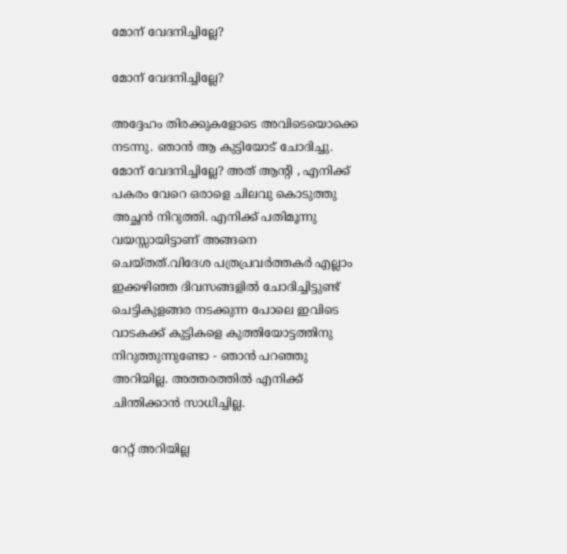മോന് വേദനിച്ചില്ലേ?

മോന് വേദനിച്ചില്ലേ?

അദ്ദേഹം തിരക്കുകളോടെ അവിടെയൊക്കെ നടന്നു. ഞാന്‍ ആ കുട്ടിയോട് ചോദിച്ചു. മോന് വേദനിച്ചില്ലേ? അത് ആന്‍റി , എനിക്ക് പകരം വേറെ ഒരാളെ ചിലവു കൊടുത്തു അച്ഛന്‍ നിറുത്തി. എനിക്ക് പതിമൂന്നു വയസ്സായിട്ടാണ് അങ്ങനെ ചെയ്തത്.വിദേശ പത്രപ്രവര്‍ത്തകര്‍ എല്ലാം ഇക്കഴിഞ്ഞ ദിവസങ്ങളില്‍ ചോദിച്ചിട്ടുണ്ട് ചെട്ടികുളങ്ങര നടക്കുന്ന പോലെ ഇവിടെ വാടകക്ക് കുട്ടികളെ കുത്തിയോട്ടത്തിനു നിറുത്തുന്നുണ്ടോ - ഞാന്‍ പറഞ്ഞു അറിയില്ല. അത്തരത്തില്‍ എനിക്ക് ചിന്തിക്കാന്‍ സാധിച്ചില്ല.

റേറ്റ് അറിയില്ല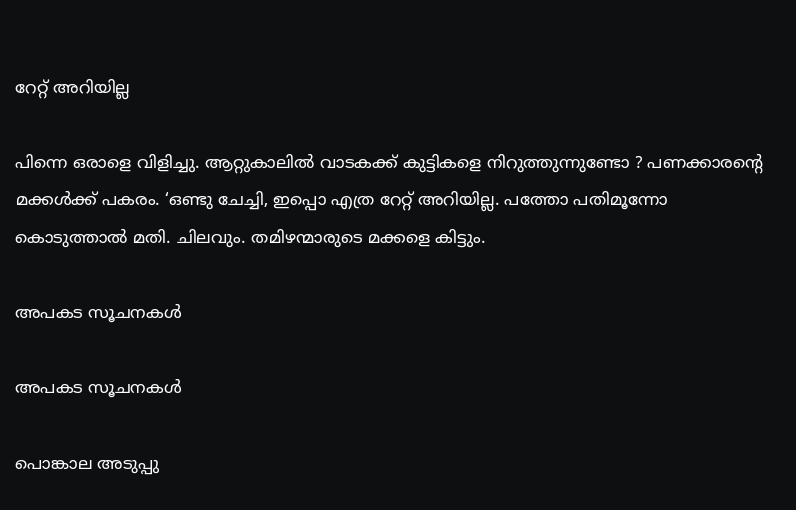റേറ്റ് അറിയില്ല

പിന്നെ ഒരാളെ വിളിച്ചു. ആറ്റുകാലില്‍ വാടകക്ക് കുട്ടികളെ നിറുത്തുന്നുണ്ടോ ? പണക്കാരന്‍റെ മക്കള്‍ക്ക് പകരം. ‘ഒണ്ടു ചേച്ചി, ഇപ്പൊ എത്ര റേറ്റ് അറിയില്ല. പത്തോ പതിമൂന്നോ കൊടുത്താല്‍ മതി. ചിലവും. തമിഴന്മാരുടെ മക്കളെ കിട്ടും.

അപകട സൂചനകള്‍

അപകട സൂചനകള്‍

പൊങ്കാല അടുപ്പു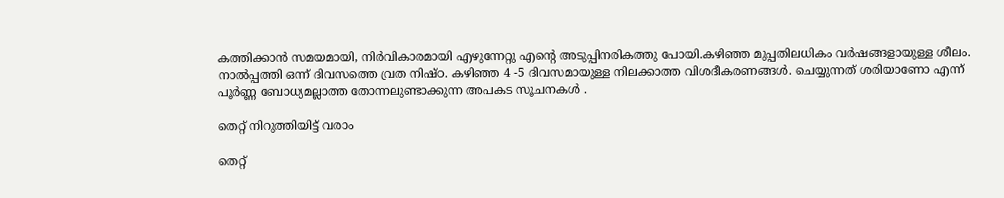കത്തിക്കാന്‍ സമയമായി, നിര്‍വികാരമായി എഴുന്നേറ്റു എന്റെ അടുപ്പിനരികത്തു പോയി.കഴിഞ്ഞ മുപ്പതിലധികം വര്‍ഷങ്ങളായുള്ള ശീലം. നാല്‍പ്പത്തി ഒന്ന് ദിവസത്തെ വ്രത നിഷ്ഠ. കഴിഞ്ഞ 4 -5 ദിവസമായുള്ള നിലക്കാത്ത വിശദീകരണങ്ങള്‍. ചെയ്യുന്നത് ശരിയാണോ എന്ന് പൂര്‍ണ്ണ ബോധ്യമല്ലാത്ത തോന്നലുണ്ടാക്കുന്ന അപകട സൂചനകള്‍ .

തെറ്റ് നിറുത്തിയിട്ട് വരാം

തെറ്റ്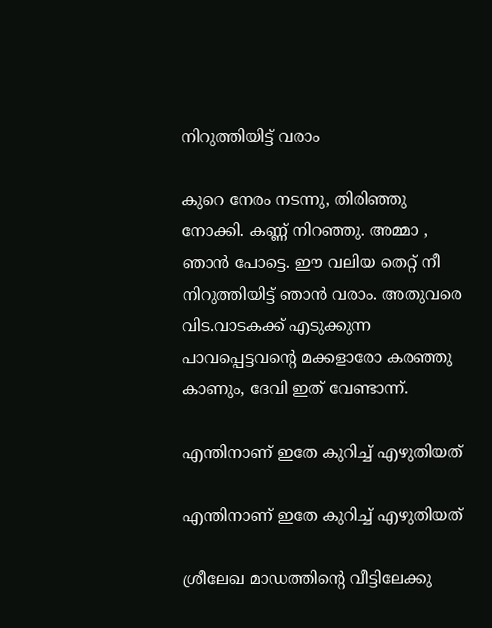നിറുത്തിയിട്ട് വരാം

കുറെ നേരം നടന്നു, തിരിഞ്ഞു നോക്കി. കണ്ണ് നിറഞ്ഞു. അമ്മാ , ഞാന്‍ പോട്ടെ. ഈ വലിയ തെറ്റ് നീ നിറുത്തിയിട്ട് ഞാന്‍ വരാം. അതുവരെ വിട.വാടകക്ക് എടുക്കുന്ന പാവപ്പെട്ടവന്‍റെ മക്കളാരോ കരഞ്ഞു കാണും, ദേവി ഇത് വേണ്ടാന്ന്.

എന്തിനാണ് ഇതേ കുറിച്ച് എഴുതിയത്

എന്തിനാണ് ഇതേ കുറിച്ച് എഴുതിയത്

ശ്രീലേഖ മാഡത്തിന്റെ വീട്ടിലേക്കു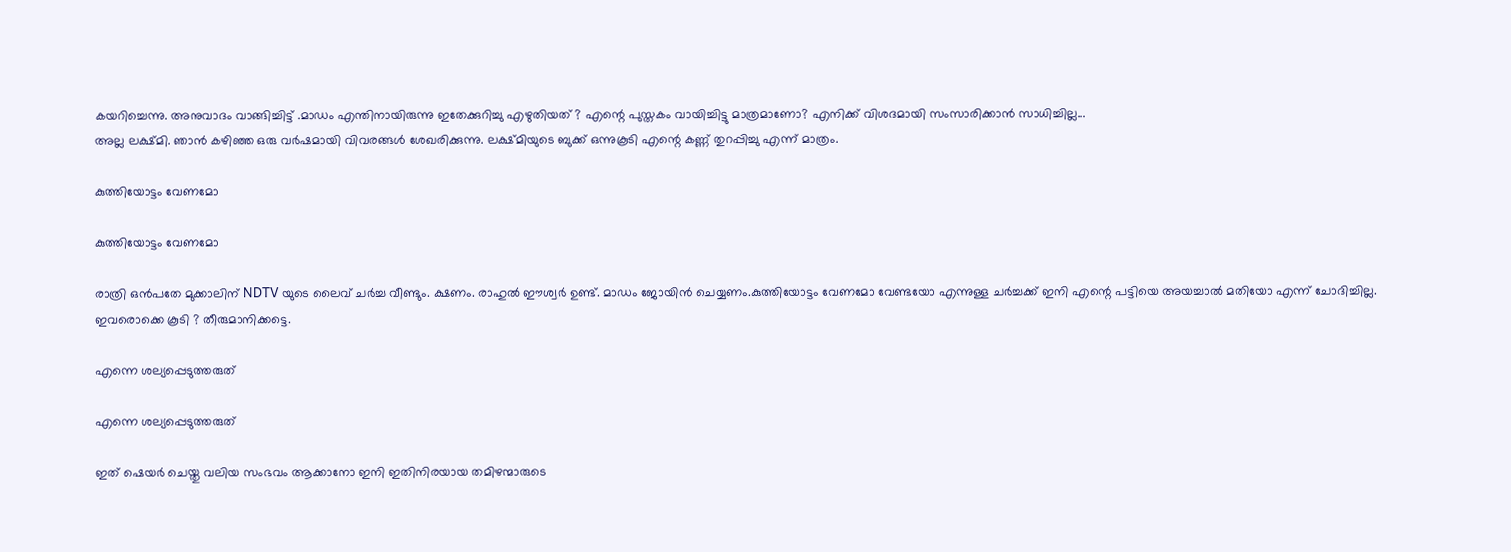കയറിച്ചെന്നു. അനുവാദം വാങ്ങിച്ചിട്ട് .മാഡം എന്തിനായിരുന്നു ഇതേക്കുറിച്ചു എഴുതിയത് ? എന്റെ പുസ്തകം വായിച്ചിട്ടു മാത്രമാണോ? എനിക്ക് വിശദമായി സംസാരിക്കാന്‍ സാധിച്ചില്ല...
അല്ല ലക്ഷ്മി. ഞാന്‍ കഴിഞ്ഞ ഒരു വര്‍ഷമായി വിവരങ്ങള്‍ ശേഖരിക്കുന്നു. ലക്ഷ്മിയുടെ ബുക്ക് ഒന്നുകൂടി എന്റെ കണ്ണ് തുറപ്പിച്ചു എന്ന് മാത്രം.

കുത്തിയോട്ടം വേണമോ

കുത്തിയോട്ടം വേണമോ

രാത്രി ഒന്‍പതേ മുക്കാലിന് NDTV യുടെ ലൈവ് ചര്‍ച്ച വീണ്ടും. ക്ഷണം. രാഹുല്‍ ഈശ്വര്‍ ഉണ്ട്. മാഡം ജോയിന്‍ ചെയ്യണം.കുത്തിയോട്ടം വേണമോ വേണ്ടയോ എന്നുള്ള ചര്‍ച്ചക്ക് ഇനി എന്റെ പട്ടിയെ അയച്ചാല്‍ മതിയോ എന്ന് ചോദിച്ചില്ല. ഇവരൊക്കെ കൂടി ? തീരുമാനിക്കട്ടെ.

എന്നെ ശല്യപ്പെടുത്തരുത്

എന്നെ ശല്യപ്പെടുത്തരുത്

ഇത് ഷെയര്‍ ചെയ്തു വലിയ സംഭവം ആക്കാനോ ഇനി ഇതിനിരയായ തമിഴന്മാരുടെ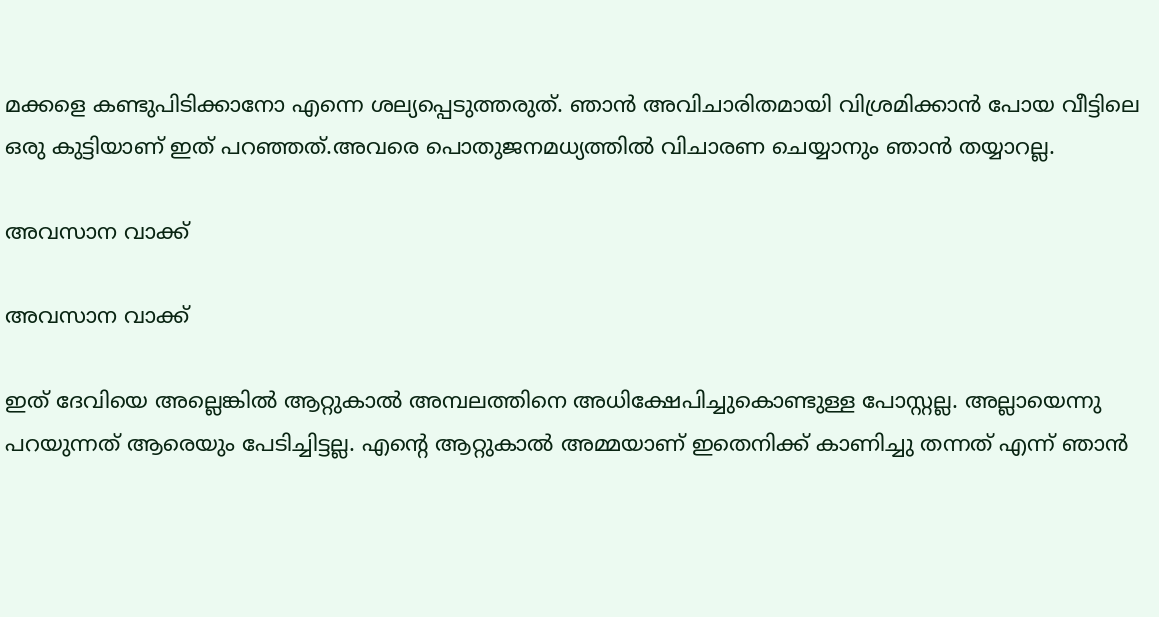മക്കളെ കണ്ടുപിടിക്കാനോ എന്നെ ശല്യപ്പെടുത്തരുത്. ഞാന്‍ അവിചാരിതമായി വിശ്രമിക്കാന്‍ പോയ വീട്ടിലെ ഒരു കുട്ടിയാണ് ഇത് പറഞ്ഞത്.അവരെ പൊതുജനമധ്യത്തില്‍ വിചാരണ ചെയ്യാനും ഞാന്‍ തയ്യാറല്ല.

അവസാന വാക്ക്

അവസാന വാക്ക്

ഇത് ദേവിയെ അല്ലെങ്കില്‍ ആറ്റുകാല്‍ അമ്പലത്തിനെ അധിക്ഷേപിച്ചുകൊണ്ടുള്ള പോസ്റ്റല്ല. അല്ലായെന്നു പറയുന്നത് ആരെയും പേടിച്ചിട്ടല്ല. എന്റെ ആറ്റുകാല്‍ അമ്മയാണ് ഇതെനിക്ക് കാണിച്ചു തന്നത് എന്ന് ഞാന്‍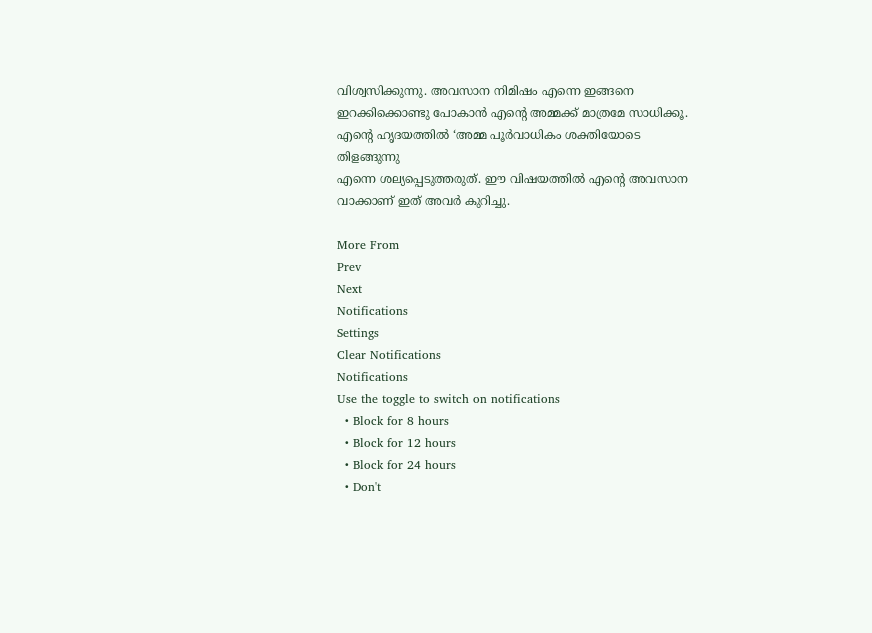വിശ്വസിക്കുന്നു. അവസാന നിമിഷം എന്നെ ഇങ്ങനെ ഇറക്കിക്കൊണ്ടു പോകാന്‍ എന്റെ അമ്മക്ക് മാത്രമേ സാധിക്കൂ. എന്റെ ഹൃദയത്തില്‍ ‘അമ്മ പൂര്‍വാധികം ശക്തിയോടെ തിളങ്ങുന്നു
എന്നെ ശല്യപ്പെടുത്തരുത്. ഈ വിഷയത്തില്‍ എന്റെ അവസാന വാക്കാണ് ഇത് അവര്‍ കുറിച്ചു.

More From
Prev
Next
Notifications
Settings
Clear Notifications
Notifications
Use the toggle to switch on notifications
  • Block for 8 hours
  • Block for 12 hours
  • Block for 24 hours
  • Don't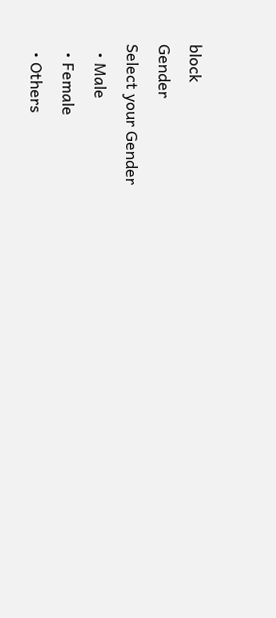block
Gender
Select your Gender
  • Male
  • Female
  • Others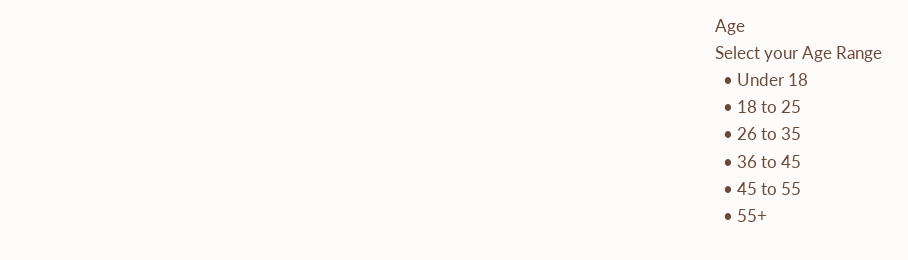Age
Select your Age Range
  • Under 18
  • 18 to 25
  • 26 to 35
  • 36 to 45
  • 45 to 55
  • 55+